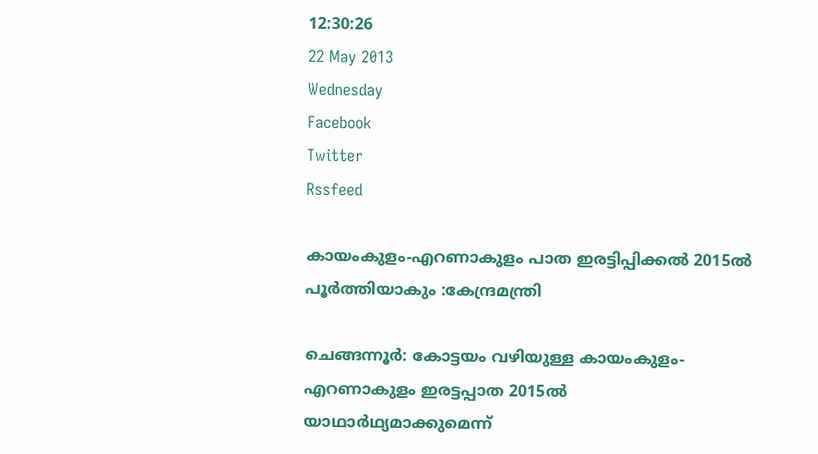12:30:26
22 May 2013
Wednesday
Facebook
Twitter
Rssfeed

കായംകുളം-എറണാകുളം പാത ഇരട്ടിപ്പിക്കല്‍ 2015ല്‍ പൂര്‍ത്തിയാകും :കേന്ദ്രമന്ത്രി

ചെങ്ങന്നൂര്‍: കോട്ടയം വഴിയുള്ള കായംകുളം-എറണാകുളം ഇരട്ടപ്പാത 2015ല്‍ യാഥാര്‍ഥ്യമാക്കുമെന്ന്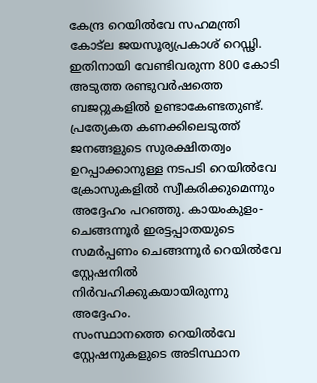കേന്ദ്ര റെയില്‍വേ സഹമന്ത്രി കോട്ല ജയസൂര്യപ്രകാശ് റെഡ്ഢി. ഇതിനായി വേണ്ടിവരുന്ന 800 കോടി അടുത്ത രണ്ടുവര്‍ഷത്തെ ബജറ്റുകളില്‍ ഉണ്ടാകേണ്ടതുണ്ട്. പ്രത്യേകത കണക്കിലെടുത്ത് ജനങ്ങളുടെ സുരക്ഷിതത്വം ഉറപ്പാക്കാനുള്ള നടപടി റെയില്‍വേ ക്രോസുകളില്‍ സ്വീകരിക്കുമെന്നും അദ്ദേഹം പറഞ്ഞു. കായംകുളം-ചെങ്ങന്നൂര്‍ ഇരട്ടപ്പാതയുടെ സമര്‍പ്പണം ചെങ്ങന്നൂര്‍ റെയില്‍വേ സ്റ്റേഷനില്‍ നിര്‍വഹിക്കുകയായിരുന്നു അദ്ദേഹം.
സംസ്ഥാനത്തെ റെയില്‍വേ സ്റ്റേഷനുകളുടെ അടിസ്ഥാന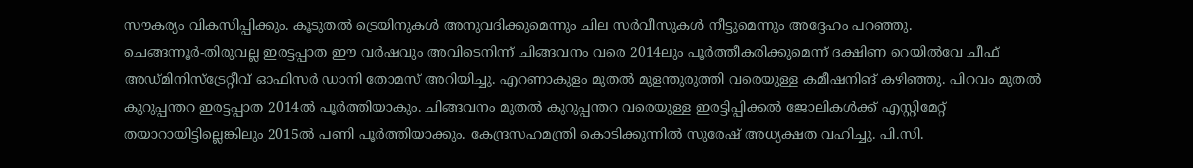സൗകര്യം വികസിപ്പിക്കും. കൂടുതല്‍ ട്രെയിനുകള്‍ അനുവദിക്കുമെന്നും ചില സര്‍വീസുകള്‍ നീട്ടുമെന്നും അദ്ദേഹം പറഞ്ഞു.
ചെങ്ങന്നൂര്‍-തിരുവല്ല ഇരട്ടപ്പാത ഈ വര്‍ഷവും അവിടെനിന്ന് ചിങ്ങവനം വരെ 2014ലും പൂര്‍ത്തീകരിക്കുമെന്ന് ദക്ഷിണ റെയില്‍വേ ചീഫ് അഡ്മിനിസ്ട്രേറ്റീവ് ഓഫിസര്‍ ഡാനി തോമസ് അറിയിച്ചു. എറണാകുളം മുതല്‍ മുളന്തുരുത്തി വരെയുള്ള കമീഷനിങ് കഴിഞ്ഞു. പിറവം മുതല്‍ കുറുപ്പന്തറ ഇരട്ടപ്പാത 2014ല്‍ പൂര്‍ത്തിയാകും. ചിങ്ങവനം മുതല്‍ കുറുപ്പന്തറ വരെയുള്ള ഇരട്ടിപ്പിക്കല്‍ ജോലികള്‍ക്ക് എസ്റ്റിമേറ്റ് തയാറായിട്ടില്ലെങ്കിലും 2015ല്‍ പണി പൂര്‍ത്തിയാക്കും. കേന്ദ്രസഹമന്ത്രി കൊടിക്കുന്നില്‍ സുരേഷ് അധ്യക്ഷത വഹിച്ചു. പി.സി.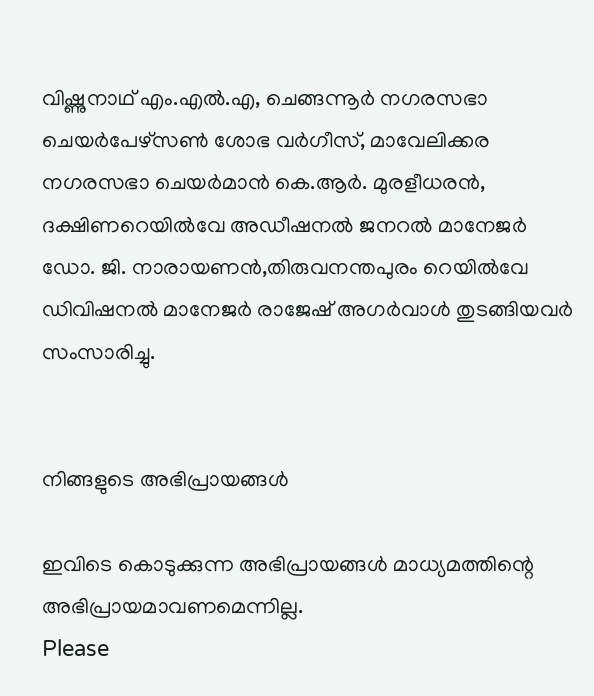വിഷ്ണുനാഥ് എം.എല്‍.എ, ചെങ്ങന്നൂര്‍ നഗരസഭാ ചെയര്‍പേഴ്സണ്‍ ശോഭ വര്‍ഗീസ്, മാവേലിക്കര നഗരസഭാ ചെയര്‍മാന്‍ കെ.ആര്‍. മുരളീധരന്‍, ദക്ഷിണറെയില്‍വേ അഡീഷനല്‍ ജനറല്‍ മാനേജര്‍ ഡോ. ജി. നാരായണന്‍,തിരുവനന്തപുരം റെയില്‍വേ ഡിവിഷനല്‍ മാനേജര്‍ രാജേഷ് അഗര്‍വാള്‍ തുടങ്ങിയവര്‍ സംസാരിച്ചു.


നിങ്ങളുടെ അഭിപ്രായങ്ങള്‍

ഇവിടെ കൊടുക്കുന്ന അഭിപ്രായങ്ങള്‍ മാധ്യമത്തിന്റെ അഭിപ്രായമാവണമെന്നില്ല.
Please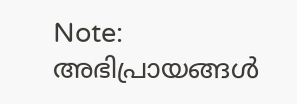Note:
അഭിപ്രായങ്ങള്‍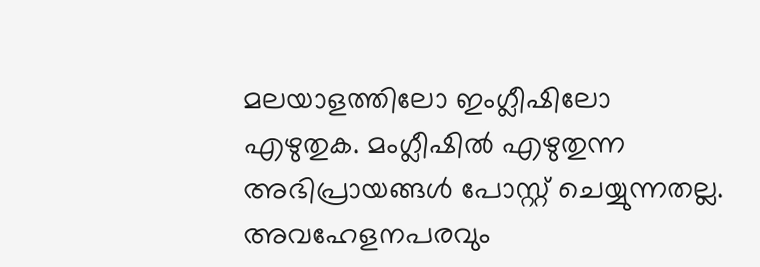മലയാളത്തിലോ ഇംഗ്ലീഷിലോ എഴുതുക. മംഗ്ലീഷില്‍ എഴുതുന്ന അഭിപ്രായങ്ങള്‍ പോസ്റ്റ് ചെയ്യുന്നതല്ല. അവഹേളനപരവും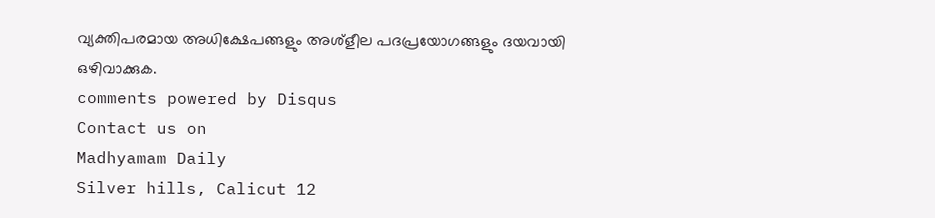വ്യക്തിപരമായ അധിക്ഷേപങ്ങളും അശ്ളീല പദപ്രയോഗങ്ങളും ദയവായി ഒഴിവാക്കുക.
comments powered by Disqus
Contact us on
Madhyamam Daily
Silver hills, Calicut 12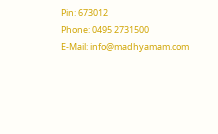Pin: 673012
Phone: 0495 2731500
E-Mail: info@madhyamam.com